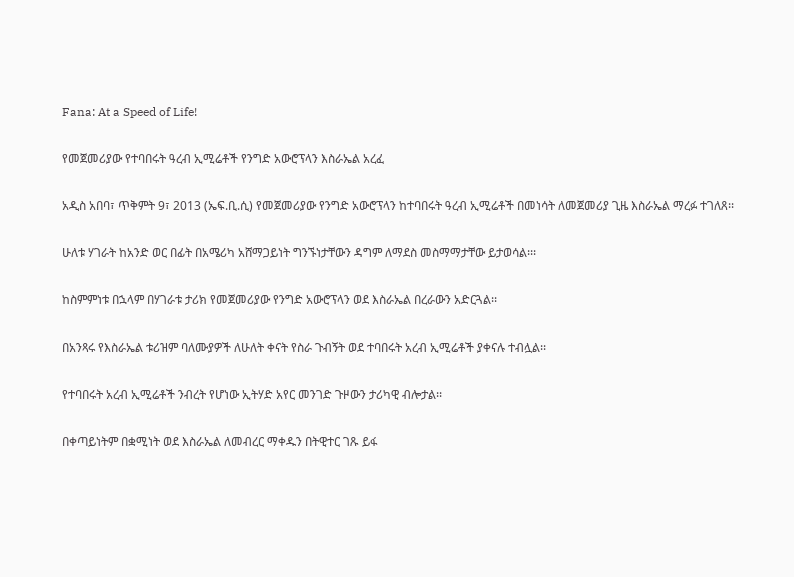Fana: At a Speed of Life!

የመጀመሪያው የተባበሩት ዓረብ ኢሚሬቶች የንግድ አውሮፕላን እስራኤል አረፈ

አዲስ አበባ፣ ጥቅምት 9፣ 2013 (ኤፍ.ቢ.ሲ) የመጀመሪያው የንግድ አውሮፕላን ከተባበሩት ዓረብ ኢሚሬቶች በመነሳት ለመጀመሪያ ጊዜ እስራኤል ማረፉ ተገለጸ፡፡

ሁለቱ ሃገራት ከአንድ ወር በፊት በአሜሪካ አሸማጋይነት ግንኙነታቸውን ዳግም ለማደስ መስማማታቸው ይታወሳል፡፡፡

ከስምምነቱ በኋላም በሃገራቱ ታሪክ የመጀመሪያው የንግድ አውሮፕላን ወደ እስራኤል በረራውን አድርጓል፡፡

በአንጻሩ የእስራኤል ቱሪዝም ባለሙያዎች ለሁለት ቀናት የስራ ጉብኝት ወደ ተባበሩት አረብ ኢሚሬቶች ያቀናሉ ተብሏል፡፡

የተባበሩት አረብ ኢሚሬቶች ንብረት የሆነው ኢትሃድ አየር መንገድ ጉዞውን ታሪካዊ ብሎታል፡፡

በቀጣይነትም በቋሚነት ወደ እስራኤል ለመብረር ማቀዱን በትዊተር ገጹ ይፋ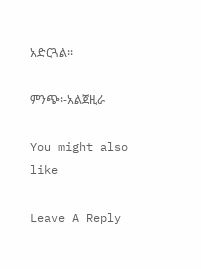አድርጓል፡፡

ምንጭ፡-አልጀዚራ

You might also like

Leave A Reply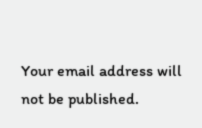Your email address will not be published.